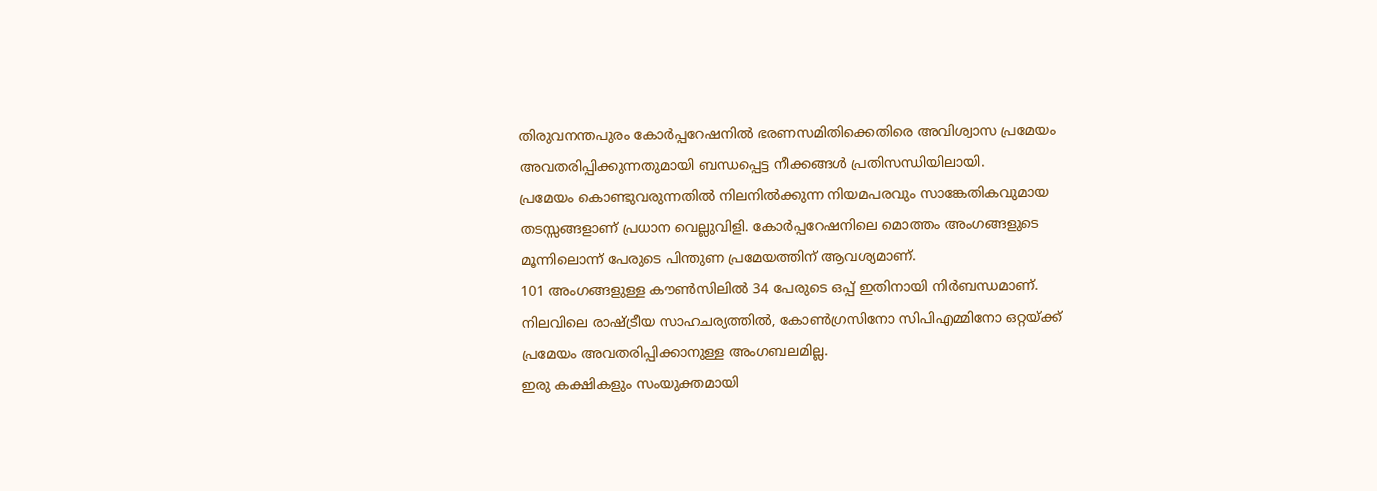തിരുവനന്തപുരം കോർപ്പറേഷനിൽ ഭരണസമിതിക്കെതിരെ അവിശ്വാസ പ്രമേയം അവതരിപ്പിക്കുന്നതുമായി ബന്ധപ്പെട്ട നീക്കങ്ങൾ പ്രതിസന്ധിയിലായി.
പ്രമേയം കൊണ്ടുവരുന്നതിൽ നിലനിൽക്കുന്ന നിയമപരവും സാങ്കേതികവുമായ തടസ്സങ്ങളാണ് പ്രധാന വെല്ലുവിളി. കോർപ്പറേഷനിലെ മൊത്തം അംഗങ്ങളുടെ മൂന്നിലൊന്ന് പേരുടെ പിന്തുണ പ്രമേയത്തിന് ആവശ്യമാണ്.
101 അംഗങ്ങളുള്ള കൗൺസിലിൽ 34 പേരുടെ ഒപ്പ് ഇതിനായി നിർബന്ധമാണ്. നിലവിലെ രാഷ്ട്രീയ സാഹചര്യത്തിൽ, കോൺഗ്രസിനോ സിപിഎമ്മിനോ ഒറ്റയ്ക്ക് പ്രമേയം അവതരിപ്പിക്കാനുള്ള അംഗബലമില്ല.
ഇരു കക്ഷികളും സംയുക്തമായി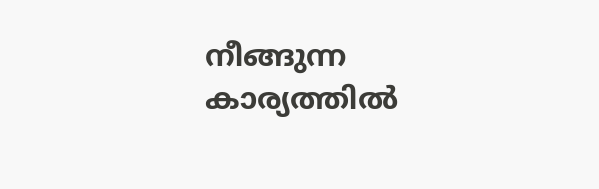നീങ്ങുന്ന കാര്യത്തിൽ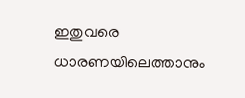ഇതുവരെ ധാരണയിലെത്താനും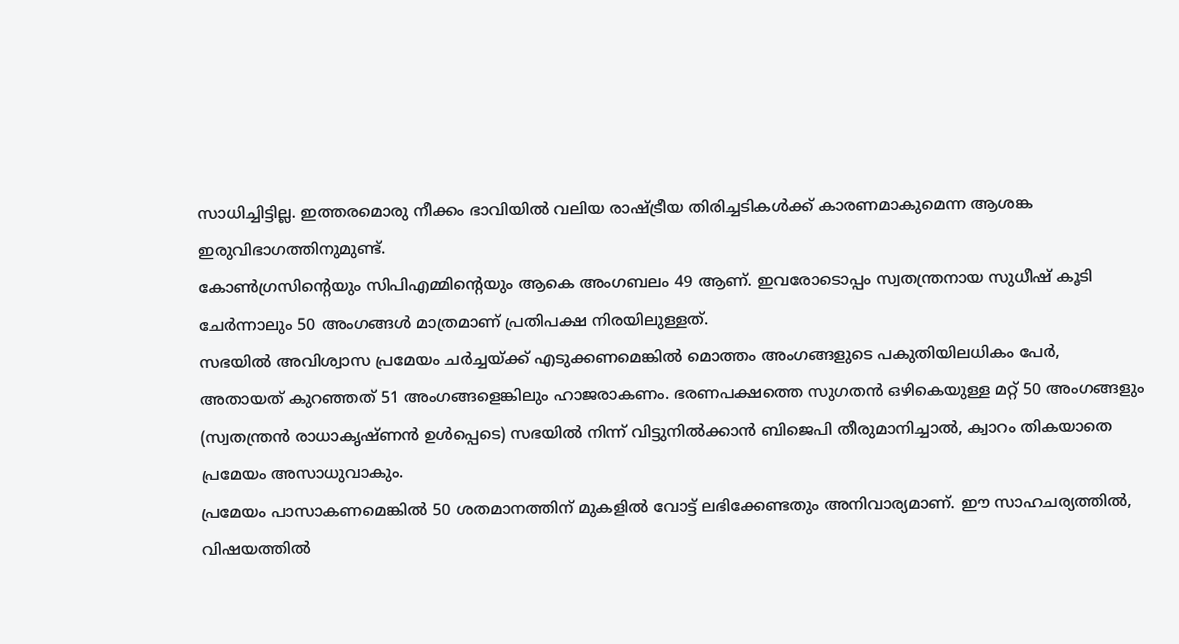സാധിച്ചിട്ടില്ല. ഇത്തരമൊരു നീക്കം ഭാവിയിൽ വലിയ രാഷ്ട്രീയ തിരിച്ചടികൾക്ക് കാരണമാകുമെന്ന ആശങ്ക ഇരുവിഭാഗത്തിനുമുണ്ട്.
കോൺഗ്രസിന്റെയും സിപിഎമ്മിന്റെയും ആകെ അംഗബലം 49 ആണ്. ഇവരോടൊപ്പം സ്വതന്ത്രനായ സുധീഷ് കൂടി ചേർന്നാലും 50 അംഗങ്ങൾ മാത്രമാണ് പ്രതിപക്ഷ നിരയിലുള്ളത്.
സഭയിൽ അവിശ്വാസ പ്രമേയം ചർച്ചയ്ക്ക് എടുക്കണമെങ്കിൽ മൊത്തം അംഗങ്ങളുടെ പകുതിയിലധികം പേർ, അതായത് കുറഞ്ഞത് 51 അംഗങ്ങളെങ്കിലും ഹാജരാകണം. ഭരണപക്ഷത്തെ സുഗതൻ ഒഴികെയുള്ള മറ്റ് 50 അംഗങ്ങളും (സ്വതന്ത്രൻ രാധാകൃഷ്ണൻ ഉൾപ്പെടെ) സഭയിൽ നിന്ന് വിട്ടുനിൽക്കാൻ ബിജെപി തീരുമാനിച്ചാൽ, ക്വാറം തികയാതെ പ്രമേയം അസാധുവാകും.
പ്രമേയം പാസാകണമെങ്കിൽ 50 ശതമാനത്തിന് മുകളിൽ വോട്ട് ലഭിക്കേണ്ടതും അനിവാര്യമാണ്. ഈ സാഹചര്യത്തിൽ, വിഷയത്തിൽ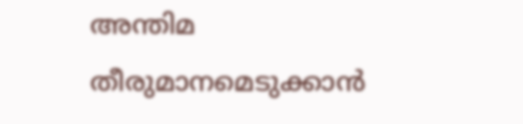അന്തിമ തീരുമാനമെടുക്കാൻ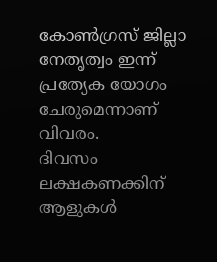കോൺഗ്രസ് ജില്ലാ നേതൃത്വം ഇന്ന് പ്രത്യേക യോഗം ചേരുമെന്നാണ് വിവരം.
ദിവസം ലക്ഷകണക്കിന് ആളുകൾ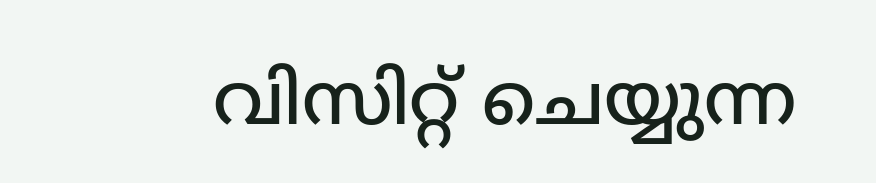വിസിറ്റ് ചെയ്യുന്ന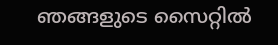ഞങ്ങളുടെ സൈറ്റിൽ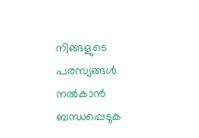നിങ്ങളുടെ പരസ്യങ്ങൾ നൽകാൻ ബന്ധപ്പെടുക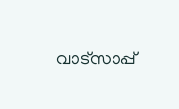വാട്സാപ്പ്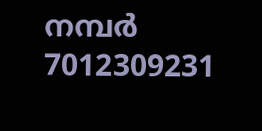നമ്പർ 7012309231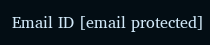Email ID [email protected]